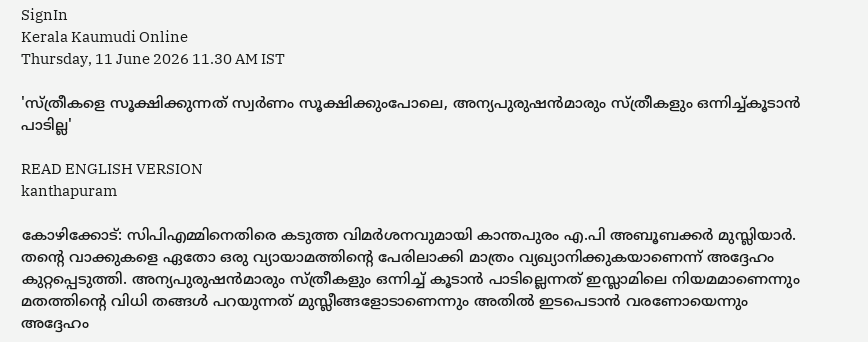SignIn
Kerala Kaumudi Online
Thursday, 11 June 2026 11.30 AM IST

'സ്ത്രീകളെ സൂക്ഷിക്കുന്നത് സ്വര്‍ണം സൂക്ഷിക്കുംപോലെ, അന്യപുരുഷന്‍മാരും സ്ത്രീകളും ഒന്നിച്ച്കൂടാന്‍ പാടില്ല'

READ ENGLISH VERSION
kanthapuram

കോഴിക്കോട്: സിപിഎമ്മിനെതിരെ കടുത്ത വിമര്‍ശനവുമായി കാന്തപുരം എ.പി അബൂബക്കര്‍ മുസ്ലിയാര്‍. തന്റെ വാക്കുകളെ ഏതോ ഒരു വ്യായാമത്തിന്റെ പേരിലാക്കി മാത്രം വ്യഖ്യാനിക്കുകയാണെന്ന് അദ്ദേഹം കുറ്റപ്പെടുത്തി. അന്യപുരുഷന്‍മാരും സ്ത്രീകളും ഒന്നിച്ച് കൂടാന്‍ പാടില്ലെന്നത് ഇസ്ലാമിലെ നിയമമാണെന്നും മതത്തിന്റെ വിധി തങ്ങള്‍ പറയുന്നത് മുസ്ലീങ്ങളോടാണെന്നും അതില്‍ ഇടപെടാന്‍ വരണോയെന്നും അദ്ദേഹം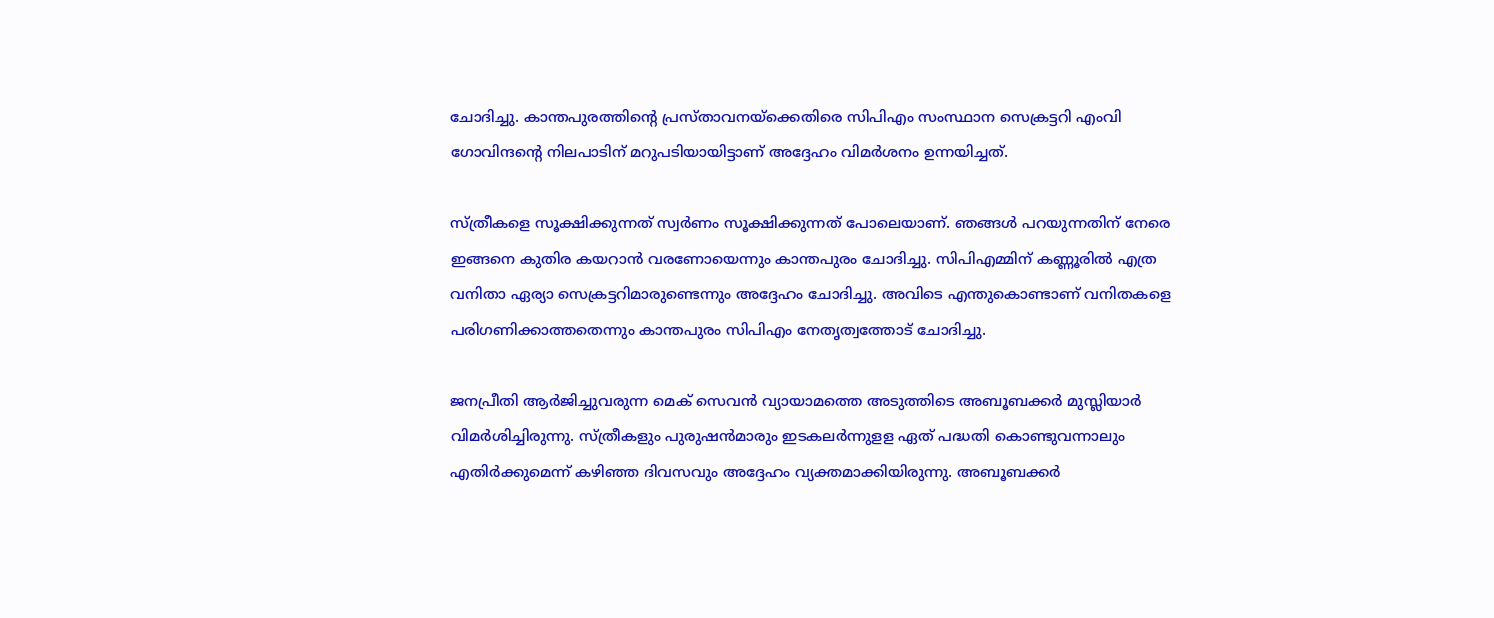ചോദിച്ചു. കാന്തപുരത്തിന്റെ പ്രസ്താവനയ്‌ക്കെതിരെ സിപിഎം സംസ്ഥാന സെക്രട്ടറി എംവി ഗോവിന്ദന്റെ നിലപാടിന് മറുപടിയായിട്ടാണ് അദ്ദേഹം വിമര്‍ശനം ഉന്നയിച്ചത്.

സ്ത്രീകളെ സൂക്ഷിക്കുന്നത് സ്വര്‍ണം സൂക്ഷിക്കുന്നത് പോലെയാണ്. ഞങ്ങള്‍ പറയുന്നതിന് നേരെ ഇങ്ങനെ കുതിര കയറാന്‍ വരണോയെന്നും കാന്തപുരം ചോദിച്ചു. സിപിഎമ്മിന് കണ്ണൂരില്‍ എത്ര വനിതാ ഏര്യാ സെക്രട്ടറിമാരുണ്ടെന്നും അദ്ദേഹം ചോദിച്ചു. അവിടെ എന്തുകൊണ്ടാണ് വനിതകളെ പരിഗണിക്കാത്തതെന്നും കാന്തപുരം സിപിഎം നേതൃത്വത്തോട് ചോദിച്ചു.

ജനപ്രീതി ആര്‍ജിച്ചുവരുന്ന മെക് സെവന്‍ വ്യായാമത്തെ അടുത്തിടെ അബൂബക്കര്‍ മുസ്ലിയാര്‍ വിമര്‍ശിച്ചിരുന്നു. സ്ത്രീകളും പുരുഷന്‍മാരും ഇടകലര്‍ന്നുളള ഏത് പദ്ധതി കൊണ്ടുവന്നാലും എതിര്‍ക്കുമെന്ന് കഴിഞ്ഞ ദിവസവും അദ്ദേഹം വ്യക്തമാക്കിയിരുന്നു. അബൂബക്കര്‍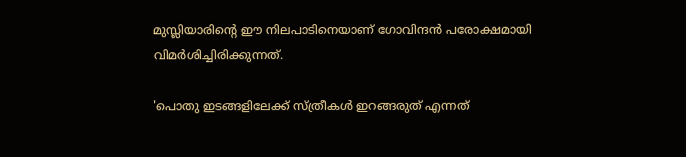മുസ്ലിയാരിന്റെ ഈ നിലപാടിനെയാണ് ഗോവിന്ദന്‍ പരോക്ഷമായി വിമര്‍ശിച്ചിരിക്കുന്നത്.

'പൊതു ഇടങ്ങളിലേക്ക് സ്ത്രീകള്‍ ഇറങ്ങരുത് എന്നത്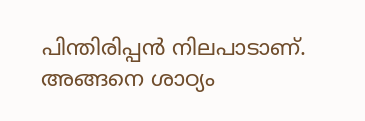പിന്തിരിപ്പന്‍ നിലപാടാണ്. അങ്ങനെ ശാഠ്യം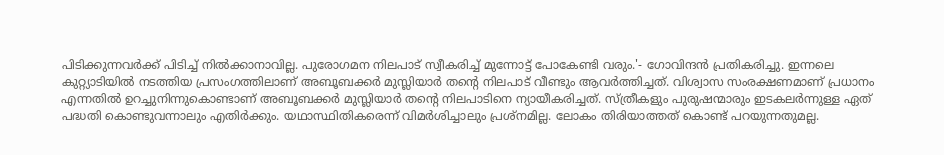പിടിക്കുന്നവര്‍ക്ക് പിടിച്ച് നില്‍ക്കാനാവില്ല. പുരോഗമന നിലപാട് സ്വീകരിച്ച് മുന്നോട്ട് പോകേണ്ടി വരും.'- ഗോവിന്ദന്‍ പ്രതികരിച്ചു. ഇന്നലെ കുറ്റ്യാടിയില്‍ നടത്തിയ പ്രസംഗത്തിലാണ് അബൂബക്കര്‍ മുസ്ലിയാര്‍ തന്റെ നിലപാട് വീണ്ടും ആവര്‍ത്തിച്ചത്. വിശ്വാസ സംരക്ഷണമാണ് പ്രധാനം എന്നതില്‍ ഉറച്ചുനിന്നുകൊണ്ടാണ് അബൂബക്കര്‍ മുസ്ലിയാര്‍ തന്റെ നിലപാടിനെ ന്യായീകരിച്ചത്. സ്ത്രീകളും പുരുഷന്മാരും ഇടകലര്‍ന്നുള്ള ഏത് പദ്ധതി കൊണ്ടുവന്നാലും എതിര്‍ക്കും. യഥാസ്ഥിതികരെന്ന് വിമര്‍ശിച്ചാലും പ്രശ്‌നമില്ല. ലോകം തിരിയാത്തത് കൊണ്ട് പറയുന്നതുമല്ല.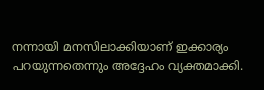നന്നായി മനസിലാക്കിയാണ് ഇക്കാര്യം പറയുന്നതെന്നും അദ്ദേഹം വ്യക്തമാക്കി.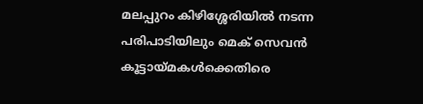മലപ്പുറം കിഴിശ്ശേരിയില്‍ നടന്ന പരിപാടിയിലും മെക് സെവന്‍ കൂട്ടായ്മകള്‍ക്കെതിരെ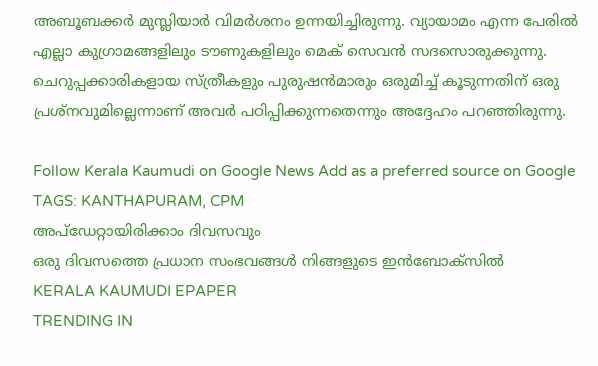അബൂബക്കര്‍ മുസ്ലിയാര്‍ വിമര്‍ശനം ഉന്നയിച്ചിരുന്നു. വ്യായാമം എന്ന പേരില്‍ എല്ലാ കുഗ്രാമങ്ങളിലും ടൗണുകളിലും മെക് സെവന്‍ സദസൊരുക്കുന്നു. ചെറുപ്പക്കാരികളായ സ്ത്രീകളും പുരുഷന്‍മാരും ഒരുമിച്ച് കൂടുന്നതിന് ഒരു പ്രശ്‌നവുമില്ലെന്നാണ് അവര്‍ പഠിപ്പിക്കുന്നതെന്നും അദ്ദേഹം പറഞ്ഞിരുന്നു.

Follow Kerala Kaumudi on Google News Add as a preferred source on Google
TAGS: KANTHAPURAM, CPM
അപ്ഡേറ്റായിരിക്കാം ദിവസവും
ഒരു ദിവസത്തെ പ്രധാന സംഭവങ്ങൾ നിങ്ങളുടെ ഇൻബോക്സിൽ
KERALA KAUMUDI EPAPER
TRENDING IN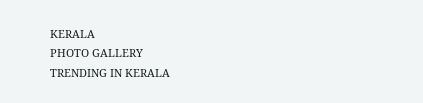KERALA
PHOTO GALLERY
TRENDING IN KERALA